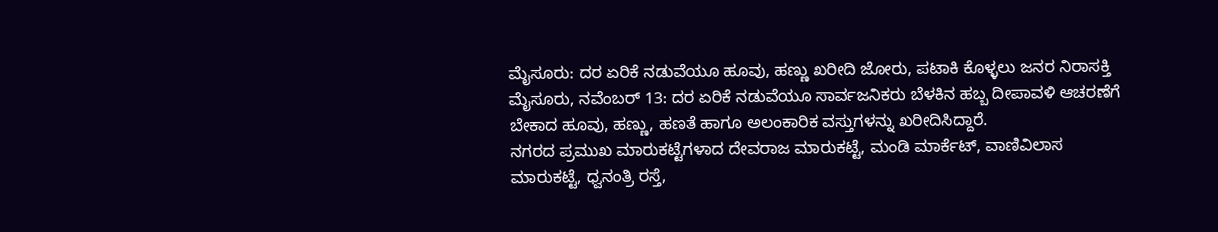ಮೈಸೂರು: ದರ ಏರಿಕೆ ನಡುವೆಯೂ ಹೂವು, ಹಣ್ಣು ಖರೀದಿ ಜೋರು, ಪಟಾಕಿ ಕೊಳ್ಳಲು ಜನರ ನಿರಾಸಕ್ತಿ
ಮೈಸೂರು, ನವೆಂಬರ್ 13: ದರ ಏರಿಕೆ ನಡುವೆಯೂ ಸಾರ್ವಜನಿಕರು ಬೆಳಕಿನ ಹಬ್ಬ ದೀಪಾವಳಿ ಆಚರಣೆಗೆ ಬೇಕಾದ ಹೂವು, ಹಣ್ಣು, ಹಣತೆ ಹಾಗೂ ಅಲಂಕಾರಿಕ ವಸ್ತುಗಳನ್ನು ಖರೀದಿಸಿದ್ದಾರೆ.
ನಗರದ ಪ್ರಮುಖ ಮಾರುಕಟ್ಟೆಗಳಾದ ದೇವರಾಜ ಮಾರುಕಟ್ಟೆ, ಮಂಡಿ ಮಾರ್ಕೆಟ್, ವಾಣಿವಿಲಾಸ ಮಾರುಕಟ್ಟೆ, ಧ್ವನಂತ್ರಿ ರಸ್ತೆ,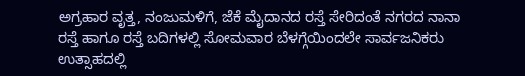ಅಗ್ರಹಾರ ವೃತ್ತ, ನಂಜುಮಳಿಗೆ, ಜೆಕೆ ಮೈದಾನದ ರಸ್ತೆ ಸೇರಿದಂತೆ ನಗರದ ನಾನಾ ರಸ್ತೆ ಹಾಗೂ ರಸ್ತೆ ಬದಿಗಳಲ್ಲಿ ಸೋಮವಾರ ಬೆಳಗ್ಗೆಯಿಂದಲೇ ಸಾರ್ವಜನಿಕರು ಉತ್ಸಾಹದಲ್ಲಿ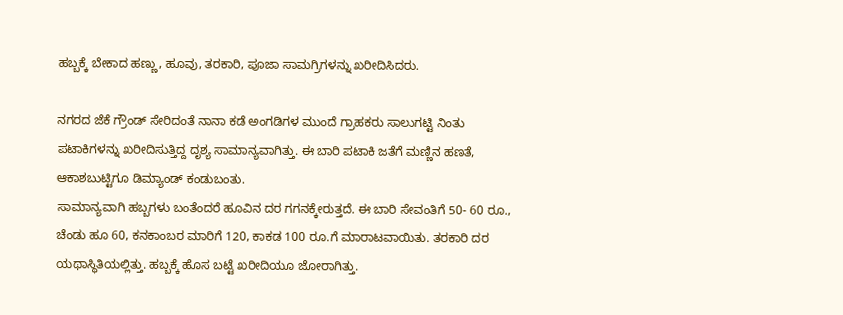ಹಬ್ಬಕ್ಕೆ ಬೇಕಾದ ಹಣ್ಣು, ಹೂವು, ತರಕಾರಿ, ಪೂಜಾ ಸಾಮಗ್ರಿಗಳನ್ನು ಖರೀದಿಸಿದರು.

ನಗರದ ಜೆಕೆ ಗ್ರೌಂಡ್ ಸೇರಿದಂತೆ ನಾನಾ ಕಡೆ ಅಂಗಡಿಗಳ ಮುಂದೆ ಗ್ರಾಹಕರು ಸಾಲುಗಟ್ಟಿ ನಿಂತು ಪಟಾಕಿಗಳನ್ನು ಖರೀದಿಸುತ್ತಿದ್ದ ದೃಶ್ಯ ಸಾಮಾನ್ಯವಾಗಿತ್ತು. ಈ ಬಾರಿ ಪಟಾಕಿ ಜತೆಗೆ ಮಣ್ಣಿನ ಹಣತೆ, ಆಕಾಶಬುಟ್ಟಿಗೂ ಡಿಮ್ಯಾಂಡ್ ಕಂಡುಬಂತು.
ಸಾಮಾನ್ಯವಾಗಿ ಹಬ್ಬಗಳು ಬಂತೆಂದರೆ ಹೂವಿನ ದರ ಗಗನಕ್ಕೇರುತ್ತದೆ. ಈ ಬಾರಿ ಸೇವಂತಿಗೆ 50- 60 ರೂ., ಚೆಂಡು ಹೂ 60, ಕನಕಾಂಬರ ಮಾರಿಗೆ 120, ಕಾಕಡ 100 ರೂ.ಗೆ ಮಾರಾಟವಾಯಿತು. ತರಕಾರಿ ದರ ಯಥಾಸ್ಥಿತಿಯಲ್ಲಿತ್ತು. ಹಬ್ಬಕ್ಕೆ ಹೊಸ ಬಟ್ಟೆ ಖರೀದಿಯೂ ಜೋರಾಗಿತ್ತು.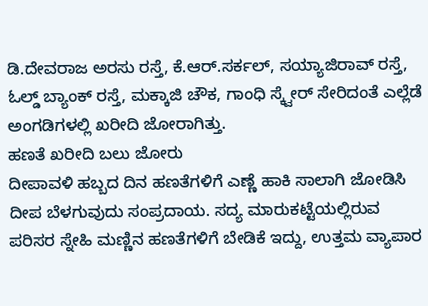ಡಿ.ದೇವರಾಜ ಅರಸು ರಸ್ತೆ, ಕೆ.ಆರ್.ಸರ್ಕಲ್, ಸಯ್ಯಾಜಿರಾವ್ ರಸ್ತೆ, ಓಲ್ಡ್ ಬ್ಯಾಂಕ್ ರಸ್ತೆ, ಮಕ್ಕಾಜಿ ಚೌಕ, ಗಾಂಧಿ ಸ್ಕ್ವೇರ್ ಸೇರಿದಂತೆ ಎಲ್ಲೆಡೆ ಅಂಗಡಿಗಳಲ್ಲಿ ಖರೀದಿ ಜೋರಾಗಿತ್ತು.
ಹಣತೆ ಖರೀದಿ ಬಲು ಜೋರು
ದೀಪಾವಳಿ ಹಬ್ಬದ ದಿನ ಹಣತೆಗಳಿಗೆ ಎಣ್ಣೆ ಹಾಕಿ ಸಾಲಾಗಿ ಜೋಡಿಸಿ ದೀಪ ಬೆಳಗುವುದು ಸಂಪ್ರದಾಯ. ಸದ್ಯ ಮಾರುಕಟ್ಟೆಯಲ್ಲಿರುವ ಪರಿಸರ ಸ್ನೇಹಿ ಮಣ್ಣಿನ ಹಣತೆಗಳಿಗೆ ಬೇಡಿಕೆ ಇದ್ದು, ಉತ್ತಮ ವ್ಯಾಪಾರ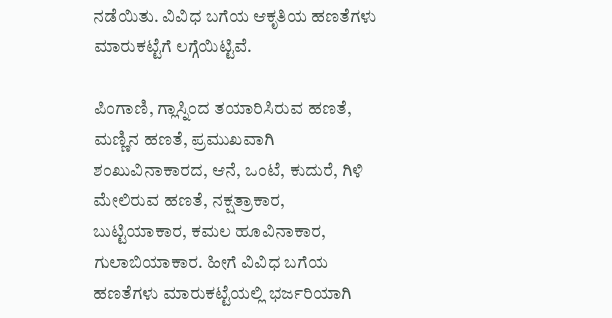ನಡೆಯಿತು. ವಿವಿಧ ಬಗೆಯ ಆಕೃತಿಯ ಹಣತೆಗಳು ಮಾರುಕಟ್ಟೆಗೆ ಲಗ್ಗೆಯಿಟ್ಟಿವೆ.

ಪಿಂಗಾಣಿ, ಗ್ಲಾಸ್ನಿಂದ ತಯಾರಿಸಿರುವ ಹಣತೆ, ಮಣ್ಣಿನ ಹಣತೆ, ಪ್ರಮುಖವಾಗಿ ಶಂಖುವಿನಾಕಾರದ, ಆನೆ, ಒಂಟೆ, ಕುದುರೆ, ಗಿಳಿ ಮೇಲಿರುವ ಹಣತೆ, ನಕ್ಷತ್ರಾಕಾರ, ಬುಟ್ಟಿಯಾಕಾರ, ಕಮಲ ಹೂವಿನಾಕಾರ, ಗುಲಾಬಿಯಾಕಾರ. ಹೀಗೆ ವಿವಿಧ ಬಗೆಯ ಹಣತೆಗಳು ಮಾರುಕಟ್ಟೆಯಲ್ಲಿ ಭರ್ಜರಿಯಾಗಿ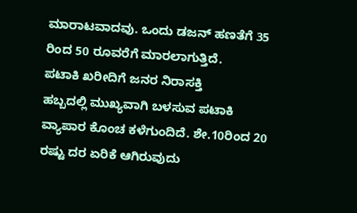ಮಾರಾಟವಾದವು. ಒಂದು ಡಜನ್ ಹಣತೆಗೆ 35 ರಿಂದ 50 ರೂವರೆಗೆ ಮಾರಲಾಗುತ್ತಿದೆ.
ಪಟಾಕಿ ಖರೀದಿಗೆ ಜನರ ನಿರಾಸಕ್ತಿ
ಹಬ್ಬದಲ್ಲಿ ಮುಖ್ಯವಾಗಿ ಬಳಸುವ ಪಟಾಕಿ ವ್ಯಾಪಾರ ಕೊಂಚ ಕಳೆಗುಂದಿದೆ. ಶೇ.10ರಿಂದ 20 ರಷ್ಟು ದರ ಏರಿಕೆ ಆಗಿರುವುದು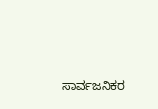ಸಾರ್ವಜನಿಕರ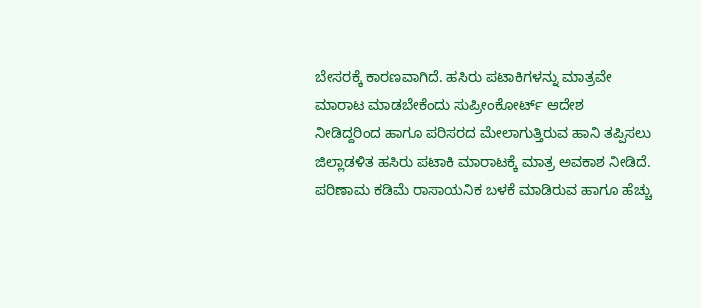ಬೇಸರಕ್ಕೆ ಕಾರಣವಾಗಿದೆ. ಹಸಿರು ಪಟಾಕಿಗಳನ್ನು ಮಾತ್ರವೇ ಮಾರಾಟ ಮಾಡಬೇಕೆಂದು ಸುಪ್ರೀಂಕೋರ್ಟ್ ಆದೇಶ ನೀಡಿದ್ದರಿಂದ ಹಾಗೂ ಪರಿಸರದ ಮೇಲಾಗುತ್ತಿರುವ ಹಾನಿ ತಪ್ಪಿಸಲು ಜಿಲ್ಲಾಡಳಿತ ಹಸಿರು ಪಟಾಕಿ ಮಾರಾಟಕ್ಕೆ ಮಾತ್ರ ಅವಕಾಶ ನೀಡಿದೆ.
ಪರಿಣಾಮ ಕಡಿಮೆ ರಾಸಾಯನಿಕ ಬಳಕೆ ಮಾಡಿರುವ ಹಾಗೂ ಹೆಚ್ಚು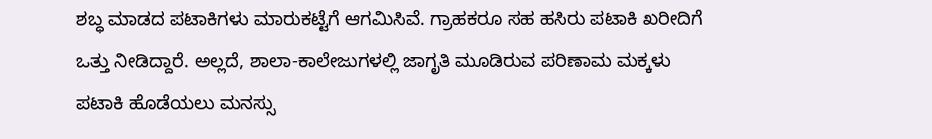ಶಬ್ಧ ಮಾಡದ ಪಟಾಕಿಗಳು ಮಾರುಕಟ್ಟೆಗೆ ಆಗಮಿಸಿವೆ. ಗ್ರಾಹಕರೂ ಸಹ ಹಸಿರು ಪಟಾಕಿ ಖರೀದಿಗೆ ಒತ್ತು ನೀಡಿದ್ದಾರೆ. ಅಲ್ಲದೆ, ಶಾಲಾ-ಕಾಲೇಜುಗಳಲ್ಲಿ ಜಾಗೃತಿ ಮೂಡಿರುವ ಪರಿಣಾಮ ಮಕ್ಕಳು ಪಟಾಕಿ ಹೊಡೆಯಲು ಮನಸ್ಸು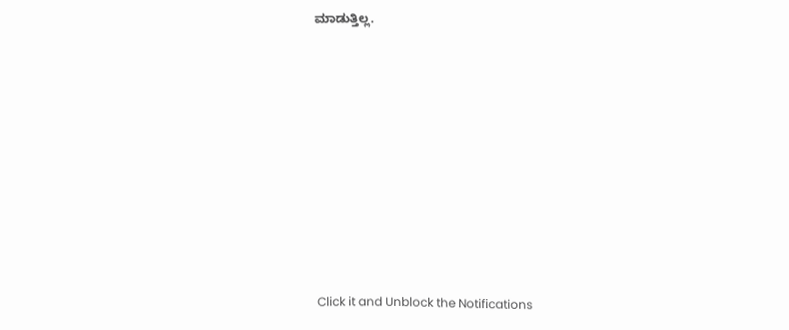ಮಾಡುತ್ತಿಲ್ಲ.












Click it and Unblock the Notifications